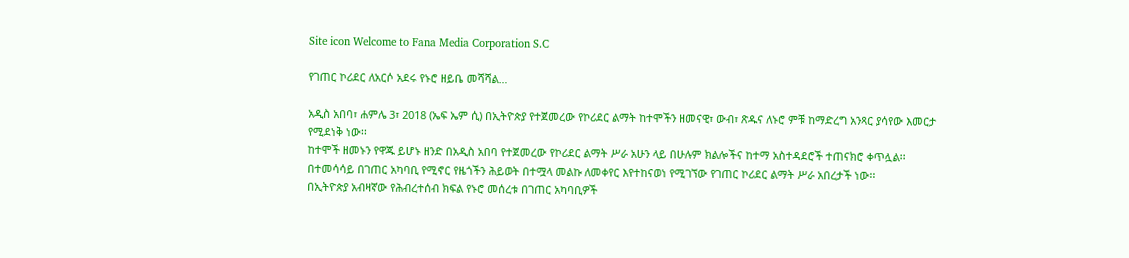Site icon Welcome to Fana Media Corporation S.C

የገጠር ኮሪደር ለአርሶ አደሩ የኑሮ ዘይቤ መሻሻል…

አዲስ አበባ፣ ሐምሌ 3፣ 2018 (ኤፍ ኤም ሲ) በኢትዮጵያ የተጀመረው የኮሪደር ልማት ከተሞችን ዘመናዊ፣ ውብ፣ ጽዱና ለኑሮ ምቹ ከማድረግ አንጻር ያሳየው እመርታ የሚደነቅ ነው፡፡
ከተሞች ዘመኑን የዋጁ ይሆኑ ዘንድ በአዲስ አበባ የተጀመረው የኮሪደር ልማት ሥራ አሁን ላይ በሁሉም ክልሎችና ከተማ አስተዳደሮች ተጠናክሮ ቀጥሏል፡፡
በተመሳሳይ በገጠር አካባቢ የሚኖር የዜጎችን ሕይወት በተሟላ መልኩ ለመቀየር እየተከናወነ የሚገኘው የገጠር ኮሪደር ልማት ሥራ አበረታች ነው፡፡
በኢትዮጵያ አብዛኛው የሕብረተሰብ ክፍል የኑሮ መሰረቱ በገጠር አካባቢዎች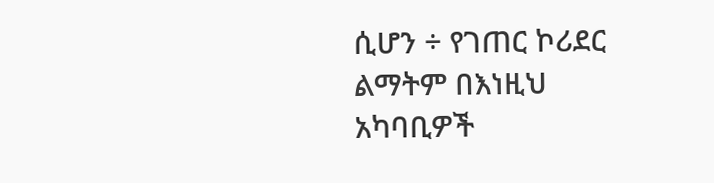ሲሆን ÷ የገጠር ኮሪደር ልማትም በእነዚህ አካባቢዎች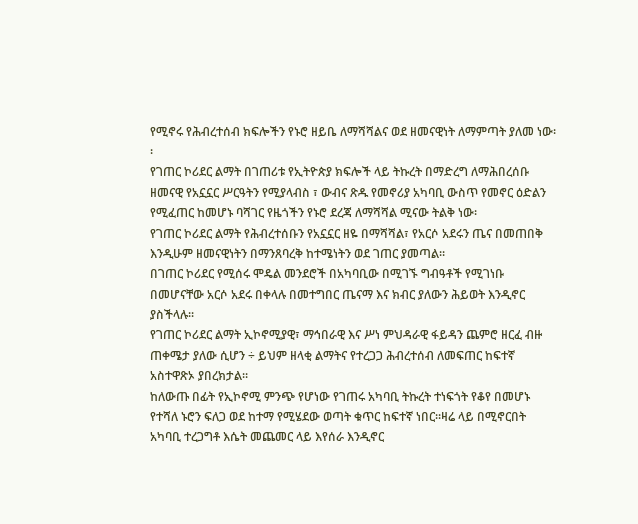የሚኖሩ የሕብረተሰብ ክፍሎችን የኑሮ ዘይቤ ለማሻሻልና ወደ ዘመናዊነት ለማምጣት ያለመ ነው፡፡
የገጠር ኮሪደር ልማት በገጠሪቱ የኢትዮጵያ ክፍሎች ላይ ትኩረት በማድረግ ለማሕበረሰቡ ዘመናዊ የአኗኗር ሥርዓትን የሚያላብስ ፣ ውብና ጽዱ የመኖሪያ አካባቢ ውስጥ የመኖር ዕድልን የሚፈጠር ከመሆኑ ባሻገር የዜጎችን የኑሮ ደረጃ ለማሻሻል ሚናው ትልቅ ነው፡
የገጠር ኮሪደር ልማት የሕብረተሰቡን የአኗኗር ዘዬ በማሻሻል፣ የአርሶ አደሩን ጤና በመጠበቅ እንዲሁም ዘመናዊነትን በማንጸባረቅ ከተሜነትን ወደ ገጠር ያመጣል።
በገጠር ኮሪደር የሚሰሩ ሞዴል መንደሮች በአካባቢው በሚገኙ ግብዓቶች የሚገነቡ በመሆናቸው አርሶ አደሩ በቀላሉ በመተግበር ጤናማ እና ክብር ያለውን ሕይወት እንዲኖር ያስችላሉ፡፡
የገጠር ኮሪደር ልማት ኢኮኖሚያዊ፣ ማኅበራዊ እና ሥነ ምህዳራዊ ፋይዳን ጨምሮ ዘርፈ ብዙ ጠቀሜታ ያለው ሲሆን ÷ ይህም ዘላቂ ልማትና የተረጋጋ ሕብረተሰብ ለመፍጠር ከፍተኛ አስተዋጽኦ ያበረክታል።
ከለውጡ በፊት የኢኮኖሚ ምንጭ የሆነው የገጠሩ አካባቢ ትኩረት ተነፍጎት የቆየ በመሆኑ የተሻለ ኑሮን ፍለጋ ወደ ከተማ የሚሄደው ወጣት ቁጥር ከፍተኛ ነበር፡፡ዛሬ ላይ በሚኖርበት አካባቢ ተረጋግቶ እሴት መጨመር ላይ እየሰራ እንዲኖር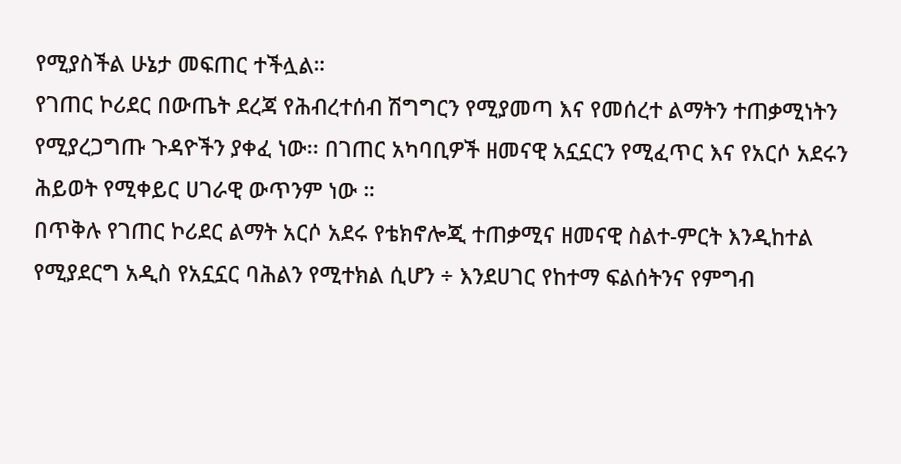የሚያስችል ሁኔታ መፍጠር ተችሏል።
የገጠር ኮሪደር በውጤት ደረጃ የሕብረተሰብ ሽግግርን የሚያመጣ እና የመሰረተ ልማትን ተጠቃሚነትን የሚያረጋግጡ ጉዳዮችን ያቀፈ ነው፡፡ በገጠር አካባቢዎች ዘመናዊ አኗኗርን የሚፈጥር እና የአርሶ አደሩን ሕይወት የሚቀይር ሀገራዊ ውጥንም ነው ።
በጥቅሉ የገጠር ኮሪደር ልማት አርሶ አደሩ የቴክኖሎጂ ተጠቃሚና ዘመናዊ ስልተ-ምርት እንዲከተል የሚያደርግ አዲስ የአኗኗር ባሕልን የሚተክል ሲሆን ÷ እንደሀገር የከተማ ፍልሰትንና የምግብ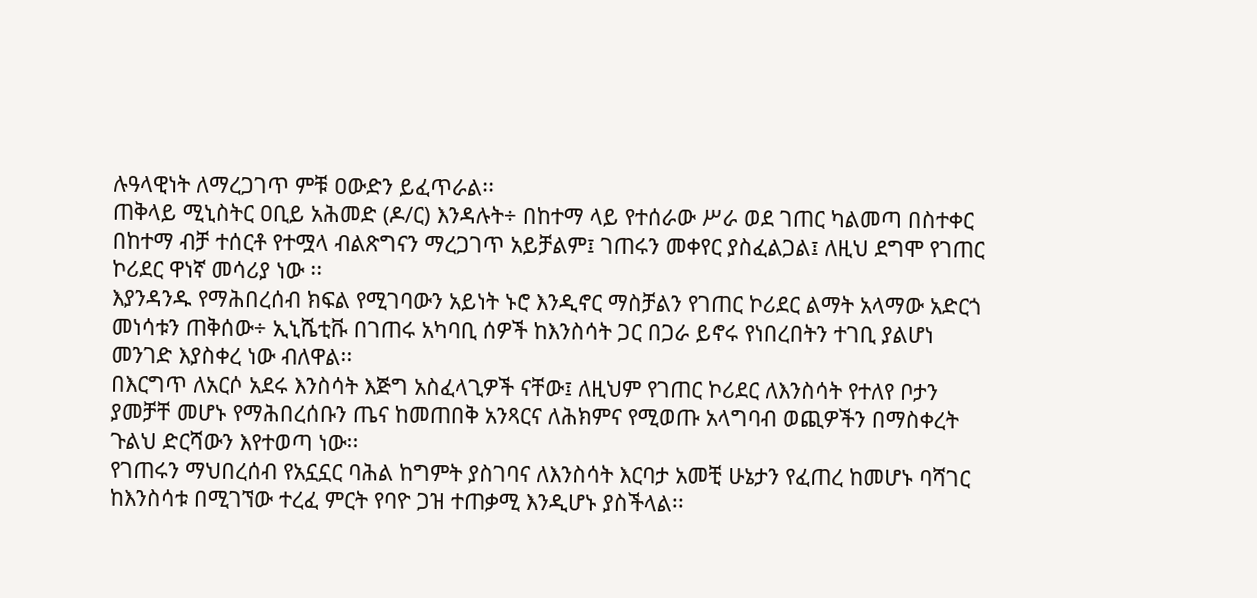ሉዓላዊነት ለማረጋገጥ ምቹ ዐውድን ይፈጥራል፡፡
ጠቅላይ ሚኒስትር ዐቢይ አሕመድ (ዶ/ር) እንዳሉት÷ በከተማ ላይ የተሰራው ሥራ ወደ ገጠር ካልመጣ በስተቀር በከተማ ብቻ ተሰርቶ የተሟላ ብልጽግናን ማረጋገጥ አይቻልም፤ ገጠሩን መቀየር ያስፈልጋል፤ ለዚህ ደግሞ የገጠር ኮሪደር ዋነኛ መሳሪያ ነው ፡፡
እያንዳንዱ የማሕበረሰብ ክፍል የሚገባውን አይነት ኑሮ እንዲኖር ማስቻልን የገጠር ኮሪደር ልማት አላማው አድርጎ መነሳቱን ጠቅሰው÷ ኢኒሼቲቩ በገጠሩ አካባቢ ሰዎች ከእንስሳት ጋር በጋራ ይኖሩ የነበረበትን ተገቢ ያልሆነ መንገድ እያስቀረ ነው ብለዋል፡፡
በእርግጥ ለአርሶ አደሩ እንስሳት እጅግ አስፈላጊዎች ናቸው፤ ለዚህም የገጠር ኮሪደር ለእንስሳት የተለየ ቦታን ያመቻቸ መሆኑ የማሕበረሰቡን ጤና ከመጠበቅ አንጻርና ለሕክምና የሚወጡ አላግባብ ወጪዎችን በማስቀረት ጉልህ ድርሻውን እየተወጣ ነው፡፡
የገጠሩን ማህበረሰብ የአኗኗር ባሕል ከግምት ያስገባና ለእንስሳት እርባታ አመቺ ሁኔታን የፈጠረ ከመሆኑ ባሻገር ከእንስሳቱ በሚገኘው ተረፈ ምርት የባዮ ጋዝ ተጠቃሚ እንዲሆኑ ያስችላል፡፡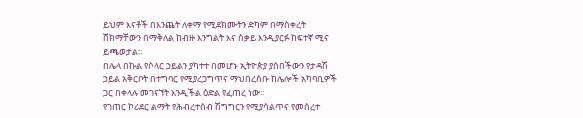ይህም እናቶች በእንጨት ለቀማ የሚደክሙትን ድካም በማስቀረት ሸክማቸውን በማቅለል ከብዙ እንግልት እና ስቃይ እንዲያርፉ ከፍተኛ ሚና ይጫወታል፡፡
በሌላ በኩል የሶላር ኃይልን ያካተተ በመሆኑ ኢትዮጵያ ያሰበችውን የታዳሽ ኃይል አቅርቦት በተግባር የሚያረጋግጥና ማህበረሰቡ ከሌሎች አካባቢዎች ጋር በቀላሉ መገናኘት እንዲችል ዕድል የፈጠረ ነው፡፡
የገጠር ኮሪደር ልማት የሕብረተሰብ ሽግግርን የሚያሳልጥና የመሰረተ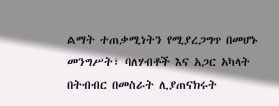ልማት ተጠቃሚነትን የሚያረጋግጥ በመሆኑ መንግሥት፣ ባለሃብቶች እና አጋር አካላት በትብብር በመስራት ሊያጠናክሩት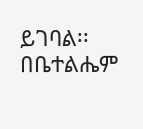ይገባል፡፡
በቤተልሔም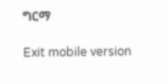ግርማ

Exit mobile version